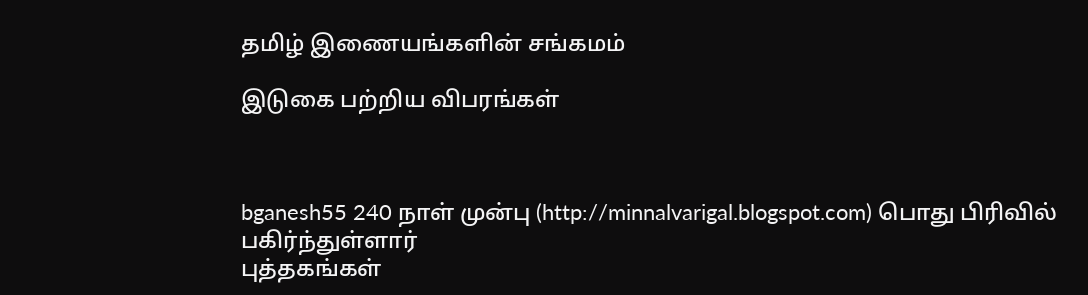தமிழ் இணையங்களின் சங்கமம்

இடுகை பற்றிய விபரங்கள்



bganesh55 240 நாள் முன்பு (http://minnalvarigal.blogspot.com) பொது பிரிவில் பகிர்ந்துள்ளார்
புத்தகங்கள்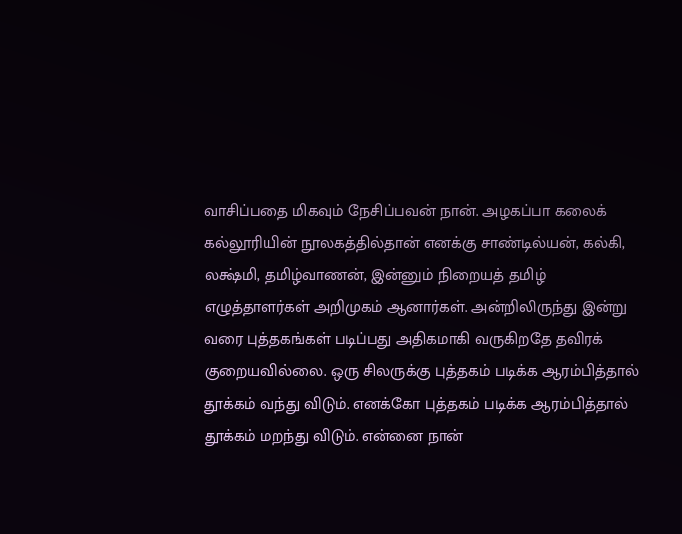வாசிப்பதை மிகவும் நேசிப்பவன் நான். அழகப்பா கலைக் கல்லூரியின் நூலகத்தில்தான் எனக்கு சாண்டில்யன், கல்கி, லக்ஷ்மி, தமிழ்வாணன், இன்னும் நிறையத் தமிழ் எழுத்தாளர்கள் அறிமுகம் ஆனார்கள். அன்றிலிருந்து இன்று வரை புத்தகங்கள் படிப்பது அதிகமாகி வருகிறதே தவிரக் குறையவில்லை. ஒரு சிலருக்கு புத்தகம் படிக்க ஆரம்பித்தால் தூக்கம் வந்து விடும். எனக்கோ புத்தகம் படிக்க ஆரம்பித்தால் தூக்கம் மறந்து விடும். என்னை நான்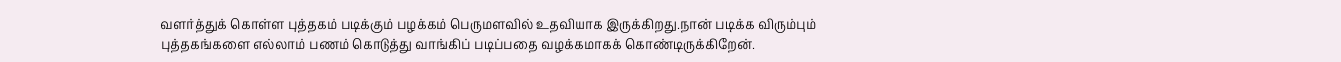வளர்த்துக் கொள்ள புத்தகம் படிக்கும் பழக்கம் பெருமளவில் உதவியாக இருக்கிறது.நான் படிக்க விரும்பும் புத்தகங்களை எல்லாம் பணம் கொடுத்து வாங்கிப் படிப்பதை வழக்கமாகக் கொண்டிருக்கிறேன்.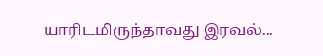யாரிடமிருந்தாவது இரவல்...